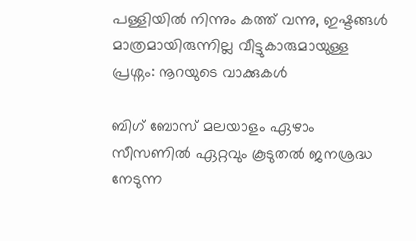പള്ളിയിൽ നിന്നും കത്ത് വന്നു, ഇഷ്ടങ്ങൾ മാത്രമായിരുന്നില്ല വീട്ടുകാരുമായുള്ള പ്രശ്നം: നൂറയുടെ വാക്കുകൾ

ബിഗ് ബോസ് മലയാളം ഏഴാം സീസണിൽ ഏറ്റവും കൂടുതൽ ജനശ്രദ്ധ നേടുന്ന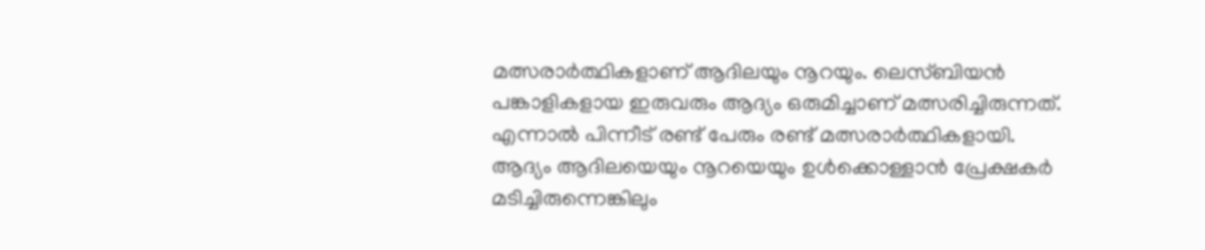മത്സരാർത്ഥികളാണ് ആദിലയും നൂറയും. ലെസ്ബിയൻ പങ്കാളികളായ ഇരുവരും ആദ്യം ഒരുമിച്ചാണ് മത്സരിച്ചിരുന്നത്. എന്നാൽ പിന്നീട് രണ്ട് പേരും രണ്ട് മത്സരാർത്ഥികളായി. ആദ്യം ആദിലയെയും നൂറയെയും ഉൾക്കൊള്ളാൻ പ്രേക്ഷകർ മടിച്ചിരുന്നെങ്കിലും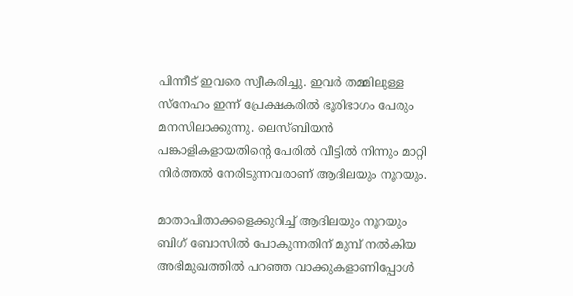പിന്നീട് ഇവരെ സ്വീകരിച്ചു. ഇവർ തമ്മിലുള്ള സ്നേഹം ഇന്ന് പ്രേക്ഷകരിൽ ഭൂരിഭാഗം പേരും മനസിലാക്കുന്നു. ലെസ്ബിയൻ പങ്കാളികളായതിന്റെ പേരിൽ വീട്ടിൽ നിന്നും മാറ്റി നിർത്തൽ നേരിടുന്നവരാണ് ആദിലയും നൂറയും.

മാതാപിതാക്കളെക്കുറിച്ച് ആദിലയും നൂറയും ബിഗ് ബോസിൽ പോകുന്നതിന് മുമ്പ് നൽകിയ അഭിമുഖത്തിൽ പറഞ്ഞ വാക്കുകളാണിപ്പോൾ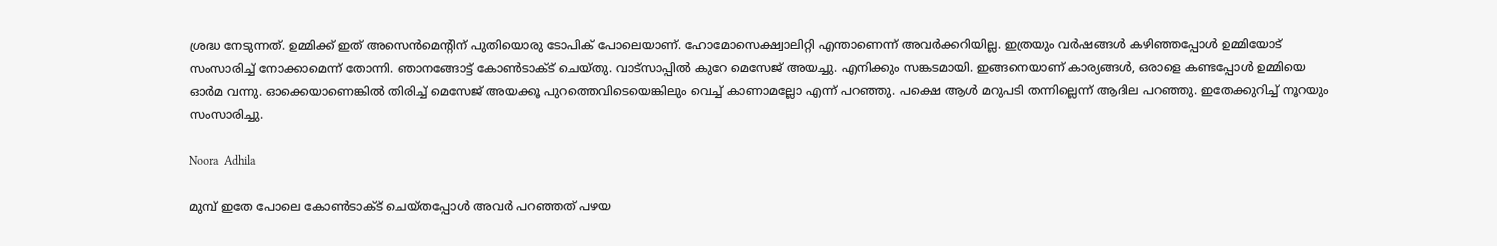ശ്രദ്ധ നേടുന്നത്. ഉമ്മിക്ക് ഇത് അസെൻമെന്റിന് പുതിയൊരു ടോപിക് പോലെയാണ്. ഹോമോസെക്ഷ്വാലിറ്റി എന്താണെന്ന് അവർക്കറിയില്ല. ഇത്രയും വർഷങ്ങൾ കഴിഞ്ഞപ്പോൾ ഉമ്മിയോട് സംസാരിച്ച് നോക്കാമെന്ന് തോന്നി. ഞാനങ്ങോട്ട് കോൺടാക്ട് ചെയ്തു. വാട്സാപ്പിൽ കുറേ മെസേജ് അയച്ചു. എനിക്കും സങ്കടമായി. ഇങ്ങനെയാണ് കാര്യങ്ങൾ, ഒരാളെ കണ്ടപ്പോൾ ഉമ്മിയെ ഓർമ വന്നു. ഓക്കെയാണെങ്കിൽ തിരിച്ച് മെസേജ് അയക്കൂ പുറത്തെവിടെയെങ്കിലും വെച്ച് കാണാമല്ലോ എന്ന് പറഞ്ഞു. പക്ഷെ ആൾ മറുപടി തന്നില്ലെന്ന് ആദില പറഞ്ഞു. ഇതേക്കുറിച്ച് നൂറയും സംസാരിച്ചു.

Noora  Adhila

മുമ്പ് ഇതേ പോലെ കോൺടാക്ട് ചെയ്തപ്പോൾ അവർ പറഞ്ഞത് പഴയ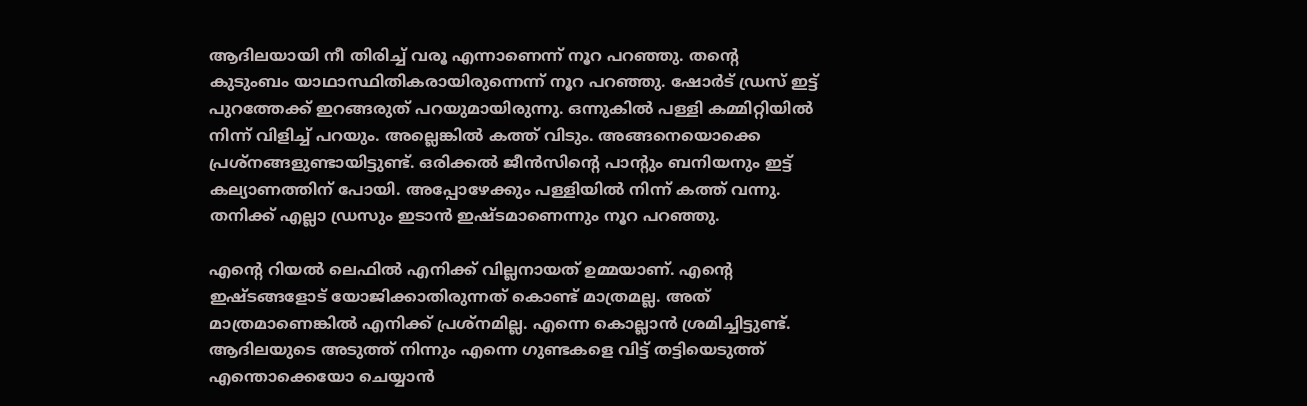ആദിലയായി നീ തിരിച്ച് വരൂ എന്നാണെന്ന് നൂറ പറഞ്ഞു. തന്റെ കുടുംബം യാഥാസ്ഥിതികരായിരുന്നെന്ന് നൂറ പറഞ്ഞു. ഷോർട് ഡ്രസ് ഇട്ട് പുറത്തേക്ക് ഇറങ്ങരുത് പറയുമായിരുന്നു. ഒന്നുകിൽ പള്ളി കമ്മിറ്റിയിൽ നിന്ന് വിളിച്ച് പറയും. അല്ലെങ്കിൽ കത്ത് വിടും. അങ്ങനെയൊക്കെ പ്രശ്നങ്ങളുണ്ടായിട്ടുണ്ട്. ഒരിക്കൽ ജീൻസിന്റെ പാന്റും ബനിയനും ഇട്ട് കല്യാണത്തിന് പോയി. അപ്പോഴേക്കും പള്ളിയിൽ നിന്ന് കത്ത് വന്നു. തനിക്ക് എല്ലാ ഡ്രസും ഇടാൻ ഇഷ്‌ടമാണെന്നും നൂറ പറഞ്ഞു.

എന്റെ റിയൽ ലെഫിൽ എനിക്ക് വില്ലനായത് ഉമ്മയാണ്. എന്റെ ഇഷ്ടങ്ങളോട് യോജിക്കാതിരുന്നത് കൊണ്ട് മാത്രമല്ല. അത് മാത്രമാണെങ്കിൽ എനിക്ക് പ്രശ്നമില്ല. എന്നെ കൊല്ലാൻ ശ്രമിച്ചിട്ടുണ്ട്. ആദിലയുടെ അടുത്ത് നിന്നും എന്നെ ഗുണ്ടകളെ വിട്ട് തട്ടിയെടുത്ത് എന്തൊക്കെയോ ചെയ്യാൻ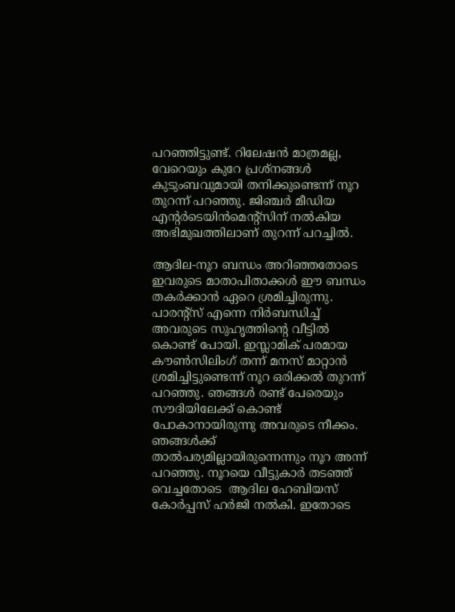പറഞ്ഞിട്ടുണ്ട്. റിലേഷൻ മാത്രമല്ല, വേറെയും കുറേ പ്രശ്നങ്ങൾ കുടുംബവുമായി തനിക്കുണ്ടെന്ന് നൂറ തുറന്ന് പറഞ്ഞു. ജിഞ്ചർ മീഡിയ എന്റർടെയിൻമെന്റ്സിന് നൽകിയ അഭിമുഖത്തിലാണ് തുറന്ന് പറച്ചിൽ.

ആദില-നൂറ ബന്ധം അറിഞ്ഞതോടെ ഇവരുടെ മാതാപിതാക്കൾ ഈ ബന്ധം തകർക്കാൻ ഏറെ ശ്രമിച്ചിരുന്നു. പാരന്റ്സ് എന്നെ നിർബന്ധിച്ച് അവരുടെ സുഹൃത്തിന്റെ വീട്ടിൽ കൊണ്ട് പോയി. ഇസ്ലാമിക് പരമായ കൗൺസിലിംഗ് തന്ന് മനസ് മാറ്റാൻ ശ്രമിച്ചിട്ടുണ്ടെന്ന് നൂറ ഒരിക്കൽ തുറന്ന് പറഞ്ഞു. ഞങ്ങൾ രണ്ട് പേരെയും സൗദിയിലേക്ക് കൊണ്ട് പോകാനായിരുന്നു അവരുടെ നീക്കം. ഞങ്ങൾക്ക് താൽപര്യമില്ലായിരുന്നെന്നും നൂറ അന്ന് പറഞ്ഞു. നൂറയെ വീട്ടുകാർ ത‌ടഞ്ഞ് വെച്ചതോ‌ടെ ‍ ആദില ഹേബിയസ് കോർപ്പസ് ഹർജി നൽകി. ഇതോടെ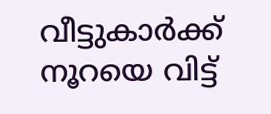വീട്ടുകാർക്ക് നൂറയെ വിട്ട്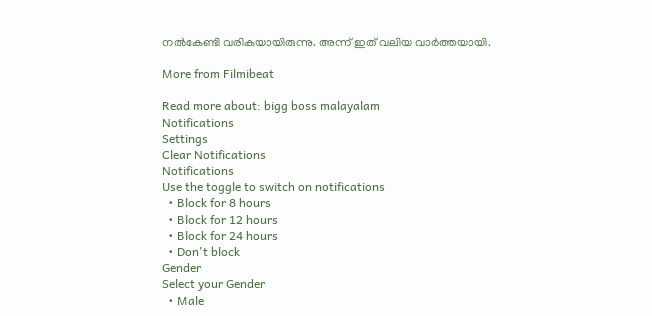നൽകേണ്ടി വരികയായിരുന്നു. അന്ന് ഇത് വലിയ വാർത്തയായി.

More from Filmibeat

Read more about: bigg boss malayalam
Notifications
Settings
Clear Notifications
Notifications
Use the toggle to switch on notifications
  • Block for 8 hours
  • Block for 12 hours
  • Block for 24 hours
  • Don't block
Gender
Select your Gender
  • Male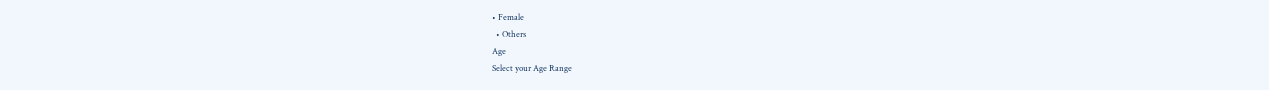• Female
  • Others
Age
Select your Age Range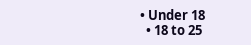• Under 18
  • 18 to 25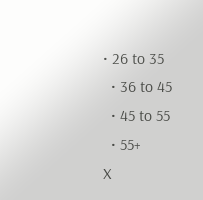• 26 to 35
  • 36 to 45
  • 45 to 55
  • 55+
X